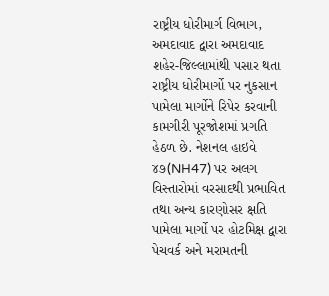રાષ્ટ્રીય ધોરીમાર્ગ વિભાગ, અમદાવાદ દ્વારા અમદાવાદ શહેર-જિલ્લામાંથી પસાર થતા રાષ્ટ્રીય ધોરીમાર્ગો પર નુકસાન પામેલા માર્ગોને રિપેર કરવાની કામગીરી પૂરજોશમાં પ્રગતિ હેઠળ છે. નેશનલ હાઇવે ૪૭(NH47) પર અલગ વિસ્તારોમાં વરસાદથી પ્રભાવિત તથા અન્ય કારણોસર ક્ષતિ પામેલા માર્ગો પર હોટમિક્ષ દ્વારા પેચવર્ક અને મરામતની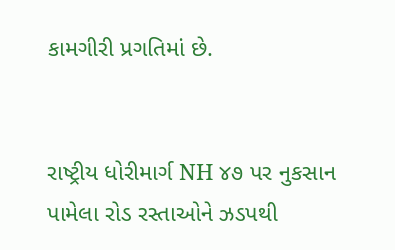કામગીરી પ્રગતિમાં છે.


રાષ્ટ્રીય ધોરીમાર્ગ NH ૪૭ પર નુકસાન પામેલા રોડ રસ્તાઓને ઝડપથી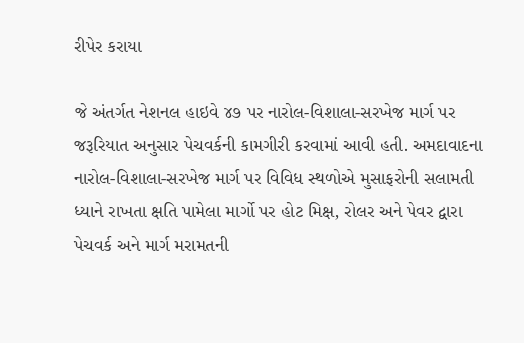રીપેર કરાયા

જે અંતર્ગત નેશનલ હાઇવે ૪૭ પર નારોલ-વિશાલા-સરખેજ માર્ગ પર જરૂરિયાત અનુસાર પેચવર્કની કામગીરી કરવામાં આવી હતી. અમદાવાદના નારોલ-વિશાલા-સરખેજ માર્ગ પર વિવિધ સ્થળોએ મુસાફરોની સલામતી ધ્યાને રાખતા ક્ષતિ પામેલા માર્ગો પર હોટ મિક્ષ, રોલર અને પેવર દ્વારા પેચવર્ક અને માર્ગ મરામતની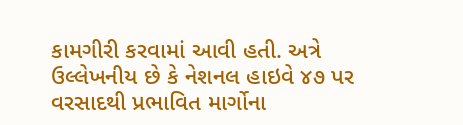કામગીરી કરવામાં આવી હતી. અત્રે ઉલ્લેખનીય છે કે નેશનલ હાઇવે ૪૭ પર વરસાદથી પ્રભાવિત માર્ગોના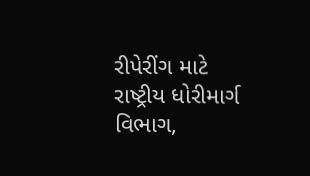રીપેરીંગ માટે રાષ્ટ્રીય ધોરીમાર્ગ વિભાગ,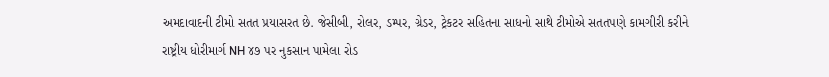અમદાવાદની ટીમો સતત પ્રયાસરત છે. જેસીબી, રોલર, ડમ્પર, ગ્રેડર, ટ્રેકટર સહિતના સાધનો સાથે ટીમોએ સતતપણે કામગીરી કરીને રાષ્ટ્રીય ધોરીમાર્ગ NH ૪૭ પર નુકસાન પામેલા રોડ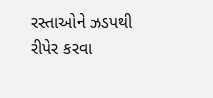રસ્તાઓને ઝડપથી રીપેર કરવા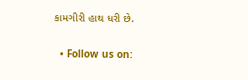કામગીરી હાથ ધરી છે.

  • Follow us on: